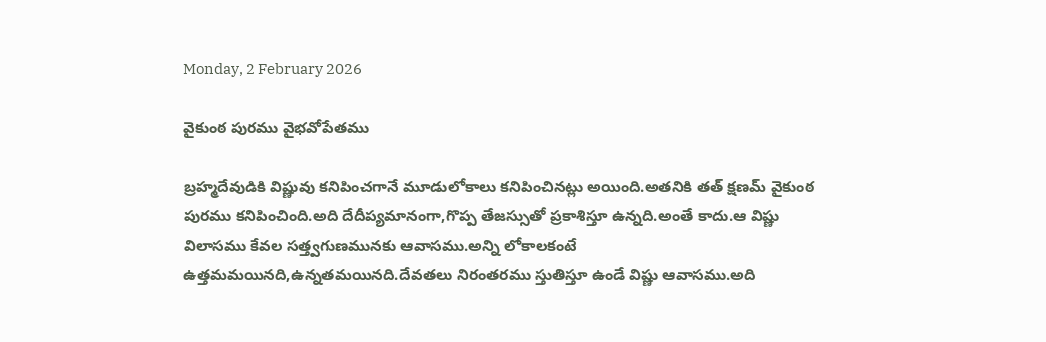Monday, 2 February 2026

వైకుంఠ పురము వైభవోపేతము

బ్రహ్మదేవుడికి విష్ణువు కనిపించగానే మూడులోకాలు కనిపించినట్లు అయింది.అతనికి తత్ క్షణమ్ వైకుంఠ పురము కనిపించింది.అది దేదీప్యమానంగా,గొప్ప తేజస్సుతో ప్రకాశిస్తూ ఉన్నది.అంతే కాదు.ఆ విష్ణు విలాసము కేవల సత్త్వగుణమునకు ఆవాసము.అన్ని లోకాలకంటే ఉత్తమమయినది,ఉన్నతమయినది.దేవతలు నిరంతరము స్తుతిస్తూ ఉండే విష్ణు ఆవాసము.అది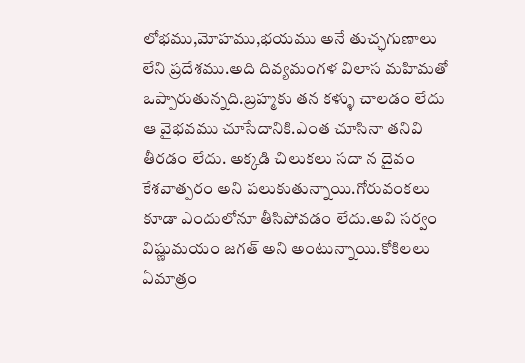లోభము,మోహము,భయము అనే తుచ్ఛగుణాలు లేని ప్రదేశము.అది దివ్యమంగళ విలాస మహిమతో ఒప్పారుతున్నది.బ్రహ్మకు తన కళ్ళు చాలడం లేదు ఆ వైభవము చూసేదానికి.ఎంత చూసినా తనివి తీరడం లేదు. అక్కడి చిలుకలు సదా న దైవం కేశవాత్పరం అని పలుకుతున్నాయి.గోరువంకలు కూడా ఎందులోనూ తీసిపోవడం లేదు.అవి సర్వం విష్ణుమయం జగత్ అని అంటున్నాయి.కోకిలలు ఏమాత్రం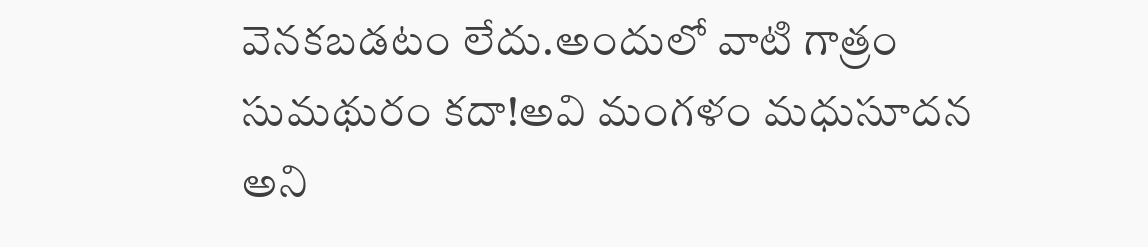వెనకబడటం లేదు.అందులో వాటి గాత్రం సుమథురం కదా!అవి మంగళం మధుసూదన అని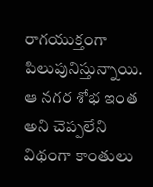రాగయుక్తంగా పిలుపునిస్తున్నాయి. ఆ నగర శోభ ఇంత అని చెప్పలేని విథంగా కాంతులు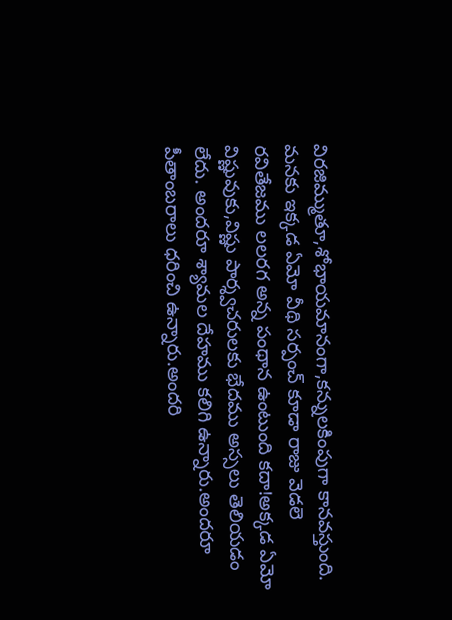విరజిమ్ముతూ,శోభాయమానంగా,కన్నులకింపుగా కానవస్తుంది. మనకు ఇక్కడ ఏమో వీథి సర్పంచ్ కూడా రాజు వెడలె రవితేజము లలరగ అన్న పంథాన ఉంటుంది కదా!అక్కడ ఏమో విష్ణువుకు,విష్ణు పార్శ్వచరులకు భేదము అస్సలు తెలియడం లేదు. అందరూ శ్యామల దేహము కలిగి ఉన్నారు.అందరూ పీతాంబరాలు ధరించి ఉన్నారు.అందరి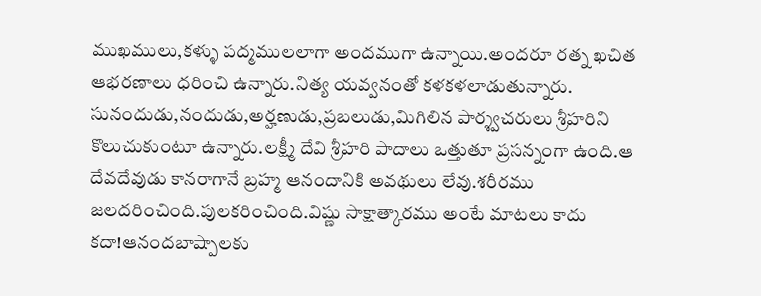ముఖములు,కళ్ళు పద్మములలాగా అందముగా ఉన్నాయి.అందరూ రత్న ఖచిత ఆభరణాలు ధరించి ఉన్నారు.నిత్య యవ్వనంతో కళకళలాడుతున్నారు. సునందుడు,నందుడు,అర్హణుడు,ప్రబలుడు,మిగిలిన పార్శ్వచరులు శ్రీహరిని కొలుచుకుంటూ ఉన్నారు.లక్ష్మీ దేవి శ్రీహరి పాదాలు ఒత్తుతూ ప్రసన్నంగా ఉంది.ఆ దేవదేవుడు కానరాగానే బ్రహ్మ ఆనందానికి అవథులు లేవు.శరీరము జలదరించింది.పులకరించింది.విష్ణు సాక్షాత్కారము అంటే మాటలు కాదు కదా!ఆనందబాష్పాలకు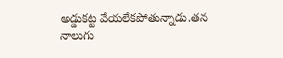అడ్డుకట్ట వేయలేకపోతున్నాడు.తన నాలుగు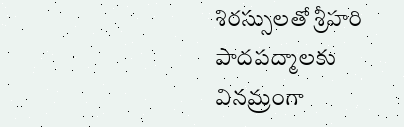శిరస్సులతో శ్రీహరి పాదపద్మాలకు వినమ్రంగా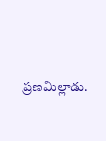ప్రణమిల్లాడు.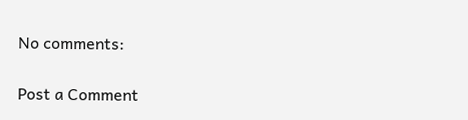No comments:

Post a Comment